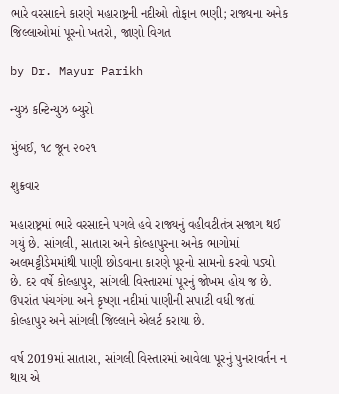ભારે વરસાદને કારણે મહારાષ્ટ્રની નદીઓ તોફાન ભણી; રાજ્યના અનેક જિલ્લાઓમાં પૂરનો ખતરો, જાણો વિગત

by Dr. Mayur Parikh

ન્યુઝ કન્ટિન્યુઝ બ્યુરો

મુંબઈ, ૧૮ જૂન ૨૦૨૧

શુક્રવાર

મહારાષ્ટ્રમાં ભારે વરસાદને પગલે હવે રાજ્યનું વહીવટીતંત્ર સજાગ થઈ ગયું છે. સાંગલી, સાતારા અને કોલ્હાપુરના અનેક ભાગોમાં અલમટ્ટીડેમમાંથી પાણી છોડવાના કારણે પૂરનો સામનો કરવો પડ્યો છે. દર વર્ષે કોલ્હાપુર, સાંગલી વિસ્તારમાં પૂરનું જોખમ હોય જ છે. ઉપરાંત પંચગંગા અને કૃષ્ણા નદીમાં પાણીની સપાટી વધી જતાં કોલ્હાપુર અને સાંગલી જિલ્લાને એલર્ટ કરાયા છે.

વર્ષ 2019માં સાતારા, સાંગલી વિસ્તારમાં આવેલા પૂરનું પુનરાવર્તન ન થાય એ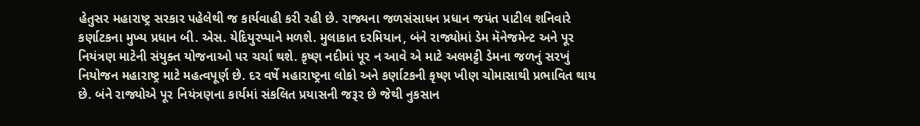હેતુસર મહારાષ્ટ્ર સરકાર પહેલેથી જ કાર્યવાહી કરી રહી છે. રાજ્યના જળસંસાધન પ્રધાન જયંત પાટીલ શનિવારે કર્ણાટકના મુખ્ય પ્રધાન બી. એસ. યેદિયુરપ્પાને મળશે. મુલાકાત દરમિયાન, બંને રાજ્યોમાં ડેમ મૅનેજમેન્ટ અને પૂર નિયંત્રણ માટેની સંયુક્ત યોજનાઓ પર ચર્ચા થશે. કૃષ્ણ નદીમાં પૂર ન આવે એ માટે અલમટ્ટી ડેમના જળનું સરખું નિયોજન મહારાષ્ટ્ર માટે મહત્વપૂર્ણ છે. દર વર્ષે મહારાષ્ટ્રના લોકો અને કર્ણાટકની કૃષ્ણ ખીણ ચોમાસાથી પ્રભાવિત થાય છે. બંને રાજ્યોએ પૂર નિયંત્રણના કાર્યમાં સંકલિત પ્રયાસની જરૂર છે જેથી નુકસાન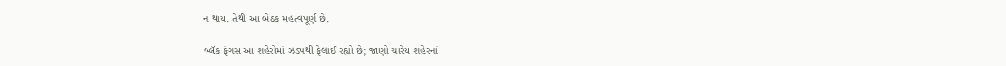ન થાય. તેથી આ બેઠક મહત્વપૂર્ણ છે.

બ્લૅક ફંગસ આ શહેરોમાં ઝડપથી ફેલાઈ રહ્યો છે; જાણો ચારેય શહેરનાં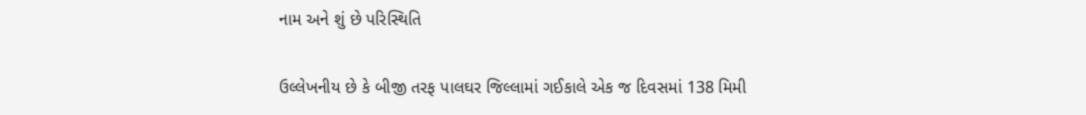નામ અને શું છે પરિસ્થિતિ

ઉલ્લેખનીય છે કે બીજી તરફ પાલઘર જિલ્લામાં ગઈકાલે એક જ દિવસમાં 138 મિમી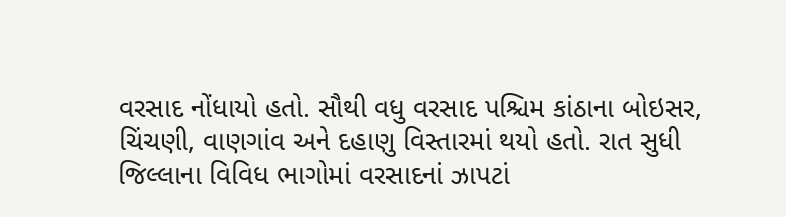વરસાદ નોંધાયો હતો. સૌથી વધુ વરસાદ પશ્ચિમ કાંઠાના બોઇસર, ચિંચણી, વાણગાંવ અને દહાણુ વિસ્તારમાં થયો હતો. રાત સુધી જિલ્લાના વિવિધ ભાગોમાં વરસાદનાં ઝાપટાં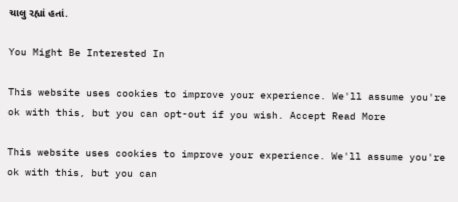ચાલુ રહ્યાં હતાં.

You Might Be Interested In

This website uses cookies to improve your experience. We'll assume you're ok with this, but you can opt-out if you wish. Accept Read More

This website uses cookies to improve your experience. We'll assume you're ok with this, but you can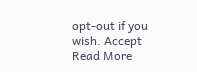opt-out if you wish. Accept Read More